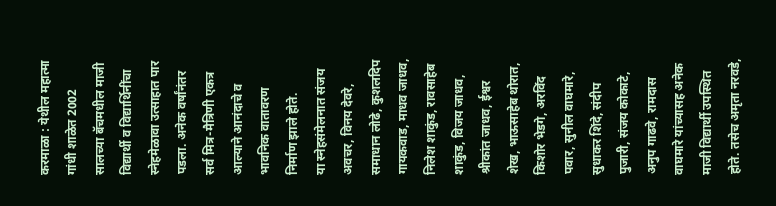करमाळा : येथील महात्मा गांधी शाळेत 2002 सालच्या बॅचमधील माजी विद्यार्थी व विद्यार्थिनींचा स्नेहमेळावा उत्साहात पार पडला. अनेक वर्षांनंतर सर्व मित्र-मैत्रिणी एकत्र आल्याने आनंदाचे व भावनिक वातावरण निर्माण झाले होते.
या स्नेहसंमेलनात संजय अवचर, विनय देवरे, समाधान लोढे, कुशलदिप गायकवाड, माधव जाधव, निलेश शाकुंड, रावसाहेब शाकुंड, विजय जाधव, श्रीकांत जाधव, ईश्वर शेख, भाऊसाहेब थोरात, किशोर भेडगे, अरविंद पवार, सुनील वाघमारे, सुधाकर शिंदे, संदीप पुजारी, संजय कोकाटे, अनुप गाढवे, रामदास वाघमारे यांच्यासह अनेक माजी विद्यार्थी उपस्थित होते. तसेच अमृता नरवडे,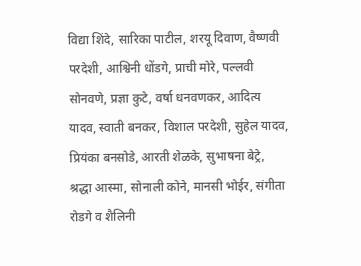विद्या शिंदे, सारिका पाटील, शरयू दिवाण, वैष्णवी परदेशी, आश्विनी धोंडगे, प्राची मोरे, पल्लवी सोनवणे, प्रज्ञा कुटे, वर्षा धनवणकर, आदित्य यादव, स्वाती बनकर, विशाल परदेशी, सुहेल यादव, प्रियंका बनसोडे, आरती शेळके, सुभाषना बेट्रे, श्रद्धा आस्मा, सोनाली कोने, मानसी भोईर, संगीता रोडगे व शैलिनी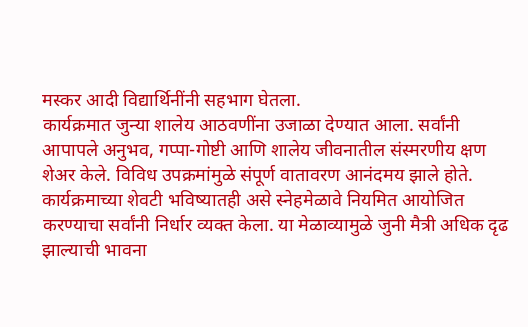मस्कर आदी विद्यार्थिनींनी सहभाग घेतला.
कार्यक्रमात जुन्या शालेय आठवणींना उजाळा देण्यात आला. सर्वांनी आपापले अनुभव, गप्पा-गोष्टी आणि शालेय जीवनातील संस्मरणीय क्षण शेअर केले. विविध उपक्रमांमुळे संपूर्ण वातावरण आनंदमय झाले होते.
कार्यक्रमाच्या शेवटी भविष्यातही असे स्नेहमेळावे नियमित आयोजित करण्याचा सर्वांनी निर्धार व्यक्त केला. या मेळाव्यामुळे जुनी मैत्री अधिक दृढ झाल्याची भावना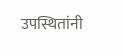उपस्थितांनी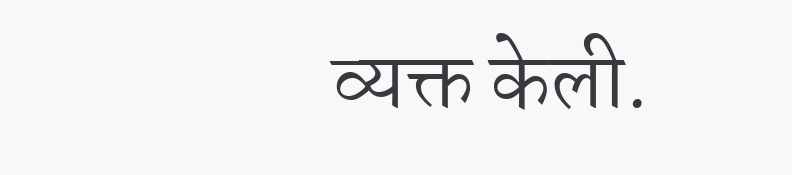व्यक्त केली.